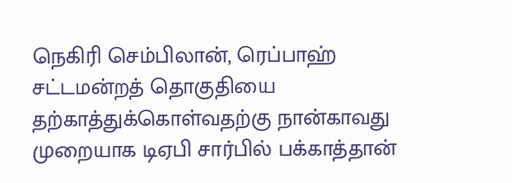நெகிரி செம்பிலான், ரெப்பாஹ் சட்டமன்றத் தொகுதியை தற்காத்துக்கொள்வதற்கு நான்காவது முறையாக டிஏபி சார்பில் பக்காத்தான்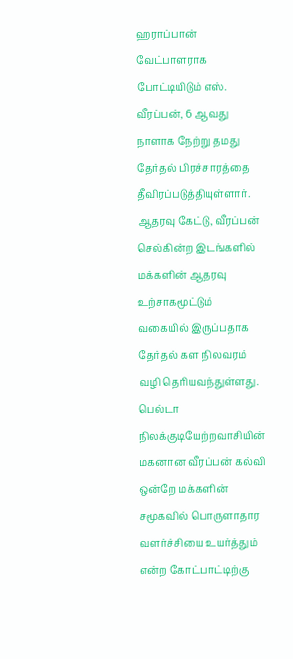ஹராப்பான் வேட்பாளராக போட்டியிடும் எஸ். வீரப்பன், 6 ஆவது நாளாக நேற்று தமது தேர்தல் பிரச்சாரத்தை தீவிரப்படுத்தியுள்ளார். ஆதரவு கேட்டு, வீரப்பன் செல்கின்ற இடங்களில் மக்களின் ஆதரவு உற்சாகமூட்டும் வகையில் இருப்பதாக தேர்தல் கள நிலவரம் வழி தெரியவந்துள்ளது. பெல்டா நிலக்குடியேற்றவாசியின் மகனான வீரப்பன் கல்வி ஒன்றே மக்களின் சமூகவில் பொருளாதார வளர்ச்சியை உயர்த்தும் என்ற கோட்பாட்டிற்கு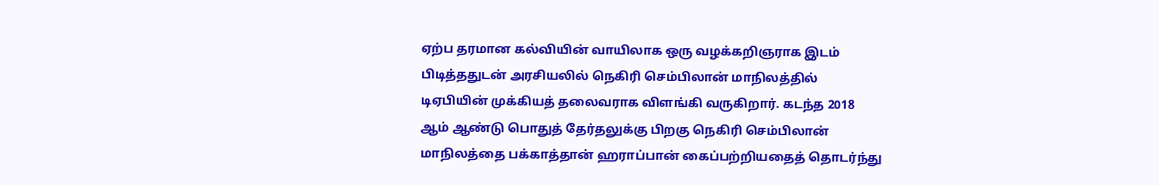ஏற்ப தரமான கல்வியின் வாயிலாக ஒரு வழக்கறிஞராக இடம் பிடித்ததுடன் அரசியலில் நெகிரி செம்பிலான் மாநிலத்தில் டிஏபியின் முக்கியத் தலைவராக விளங்கி வருகிறார். கடந்த 2018 ஆம் ஆண்டு பொதுத் தேர்தலுக்கு பிறகு நெகிரி செம்பிலான் மாநிலத்தை பக்காத்தான் ஹராப்பான் கைப்பற்றியதைத் தொடர்ந்து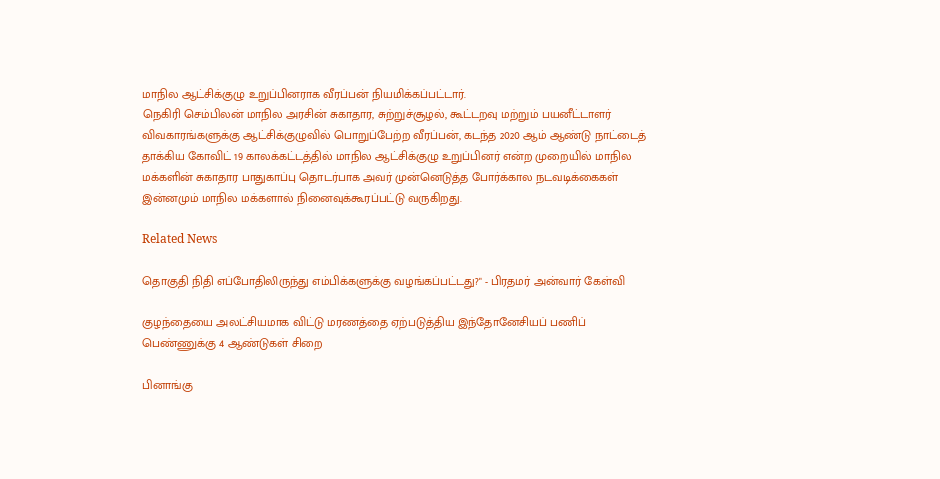மாநில ஆட்சிக்குழு உறுப்பினராக வீரப்பன் நியமிக்கப்பட்டார்.
நெகிரி செம்பிலன் மாநில அரசின் சுகாதார, சுற்றுச்சூழல், கூட்டறவு மற்றும் பயனீட்டாளர் விவகாரங்களுக்கு ஆட்சிக்குழுவில் பொறுப்பேற்ற வீரப்பன், கடந்த 2020 ஆம் ஆண்டு நாட்டைத் தாக்கிய கோவிட் 19 காலக்கட்டத்தில் மாநில ஆட்சிக்குழு உறுப்பினர் என்ற முறையில் மாநில மக்களின் சுகாதார பாதுகாப்பு தொடர்பாக அவர் முன்னெடுத்த போர்க்கால நடவடிக்கைகள் இன்னமும் மாநில மக்களால் நினைவுக்கூரப்பட்டு வருகிறது.

Related News

தொகுதி நிதி எப்போதிலிருந்து எம்பிக்களுக்கு வழங்கப்பட்டது?" - பிரதமர் அன்வார் கேள்வி

குழந்தையை அலட்சியமாக விட்டு மரணத்தை ஏற்படுத்திய இந்தோனேசியப் பணிப் பெண்ணுக்கு 4 ஆண்டுகள் சிறை

பினாங்கு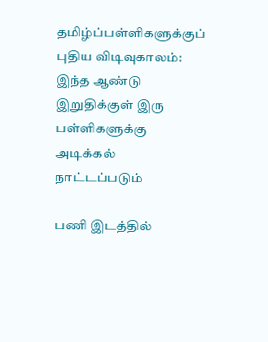தமிழ்ப்பள்ளிகளுக்குப் புதிய விடிவுகாலம்: இந்த ஆண்டு இறுதிக்குள் இரு பள்ளிகளுக்கு அடிக்கல் நாட்டப்படும்

பணி இடத்தில்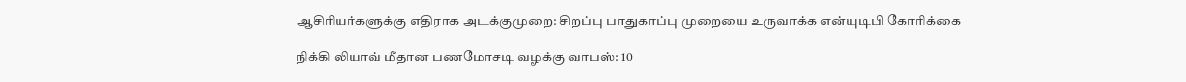ஆசிரியர்களுக்கு எதிராக அடக்குமுறை: சிறப்பு பாதுகாப்பு முறையை உருவாக்க என்யுடிபி கோரிக்கை

நிக்கி லியாவ் மீதான பணமோசடி வழக்கு வாபஸ்: 10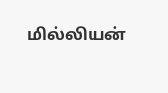மில்லியன்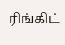ரிங்கிட்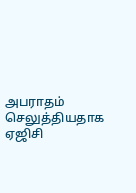அபராதம் செலுத்தியதாக ஏஜிசி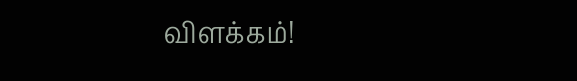விளக்கம்!